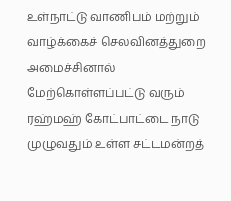உள்நாட்டு வாணிபம் மற்றும் வாழ்க்கைச் செலவினத்துறை அமைச்சினால் மேற்கொள்ளப்பட்டு வரும் ரஹ்மஹ் கோட்பாட்டை நாடு முழுவதும் உள்ள சட்டமன்றத்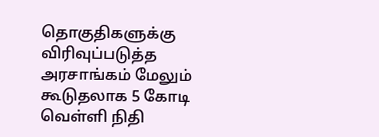தொகுதிகளுக்கு விரிவுப்படுத்த அரசாங்கம் மேலும் கூடுதலாக 5 கோடி வெள்ளி நிதி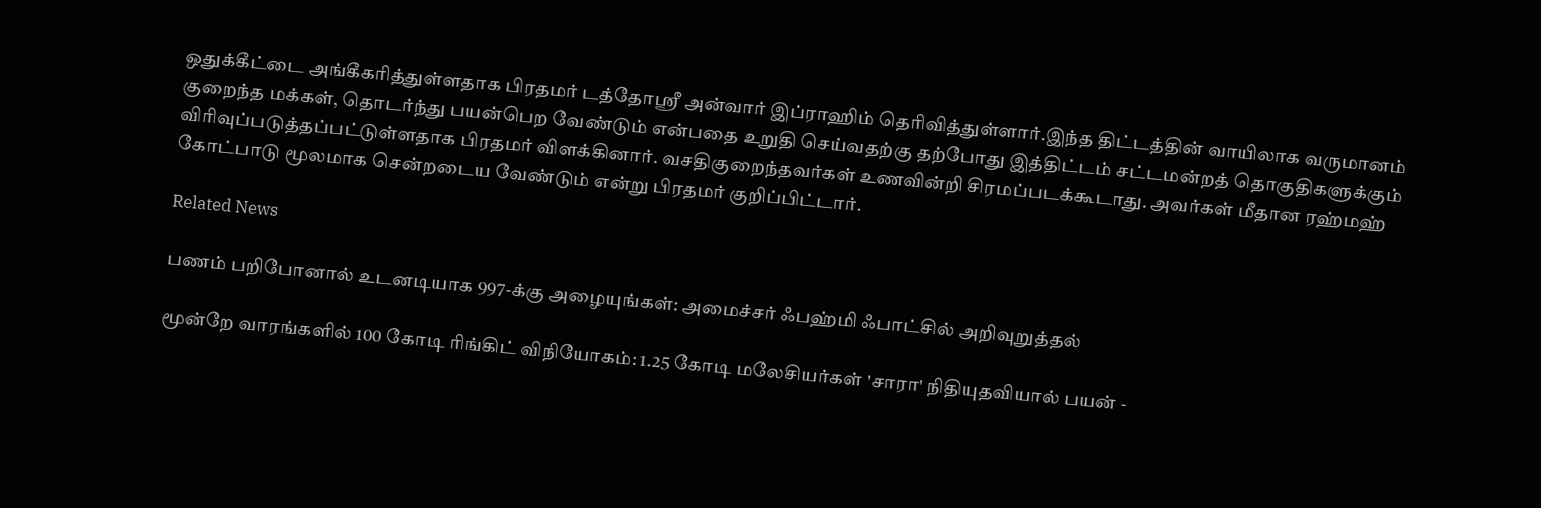ஒதுக்கீட்டை அங்கீகரித்துள்ளதாக பிரதமர் டத்தோஸ்ரீ அன்வார் இப்ராஹிம் தெரிவித்துள்ளார்.இந்த திட்டத்தின் வாயிலாக வருமானம் குறைந்த மக்கள், தொடர்ந்து பயன்பெற வேண்டும் என்பதை உறுதி செய்வதற்கு தற்போது இத்திட்டம் சட்டமன்றத் தொகுதிகளுக்கும் விரிவுப்படுத்தப்பட்டுள்ளதாக பிரதமர் விளக்கினார். வசதிகுறைந்தவர்கள் உணவின்றி சிரமப்படக்கூடாது. அவர்கள் மீதான ரஹ்மஹ் கோட்பாடு மூலமாக சென்றடைய வேண்டும் என்று பிரதமர் குறிப்பிட்டார்.

Related News

பணம் பறிபோனால் உடனடியாக 997-க்கு அழையுங்கள்: அமைச்சர் ஃபஹ்மி ஃபாட்சில் அறிவுறுத்தல்

மூன்றே வாரங்களில் 100 கோடி ரிங்கிட் விநியோகம்: 1.25 கோடி மலேசியர்கள் 'சாரா' நிதியுதவியால் பயன் -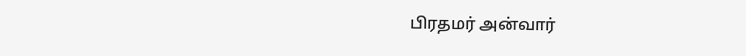பிரதமர் அன்வார்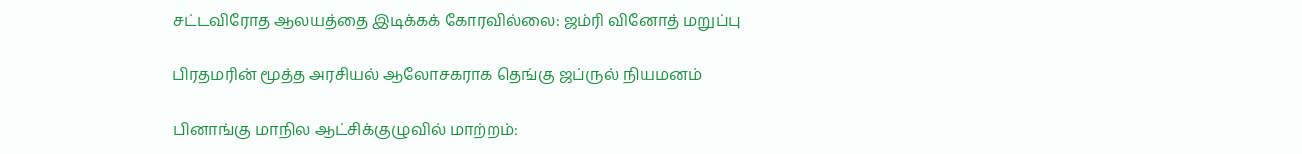சட்டவிரோத ஆலயத்தை இடிக்கக் கோரவில்லை: ஜம்ரி வினோத் மறுப்பு

பிரதமரின் மூத்த அரசியல் ஆலோசகராக தெங்கு ஜப்ருல் நியமனம்

பினாங்கு மாநில ஆட்சிக்குழுவில் மாற்றம்: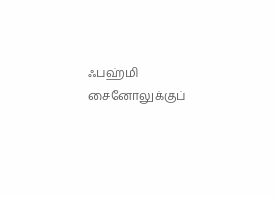ஃபஹ்மி சைனோலுக்குப்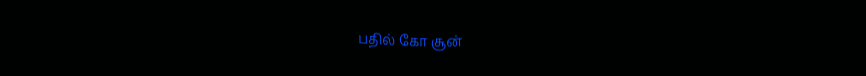பதில் கோ சூன்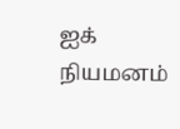ஐக் நியமனம்